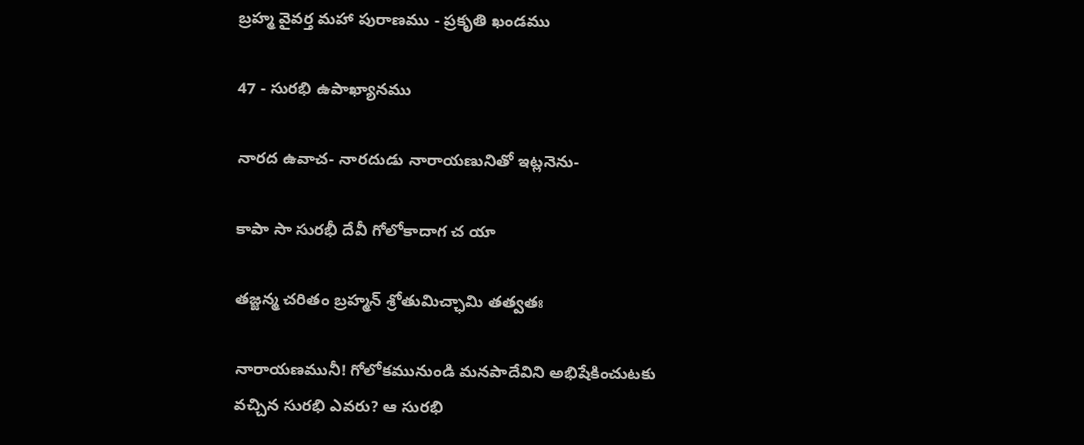బ్రహ్మ వైవర్త మహా పురాణము - ప్రకృతి ఖండము

47 - సురభి ఉపాఖ్యానము

నారద ఉవాచ- నారదుడు నారాయణునితో ఇట్లనెను-

కాపా సా సురభీ దేవీ గోలోకాదాగ చ యా

తజ్జన్మ చరితం బ్రహ్మన్ శ్రోతుమిచ్ఛామి తత్వతః

నారాయణమునీ! గోలోకమునుండి మనపాదేవిని అభిషేకించుటకు వచ్చిన సురభి ఎవరు? ఆ సురభి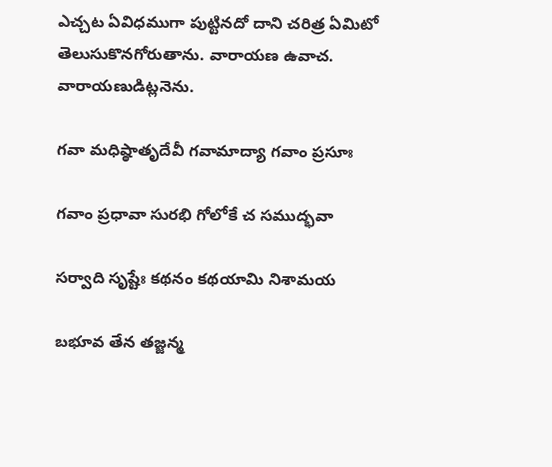ఎచ్చట ఏవిధముగా పుట్టినదో దాని చరిత్ర ఏమిటో తెలుసుకొనగోరుతాను. వారాయణ ఉవాచ. వారాయణుడిట్లనెను.

గవా మధిష్ఠాతృదేవీ గవామాద్యా గవాం ప్రసూః

గవాం ప్రధావా సురభి గోలోకే చ సముద్భవా

సర్వాది సృష్టేః కథనం కథయామి నిశామయ

బభూవ తేన తజ్జన్మ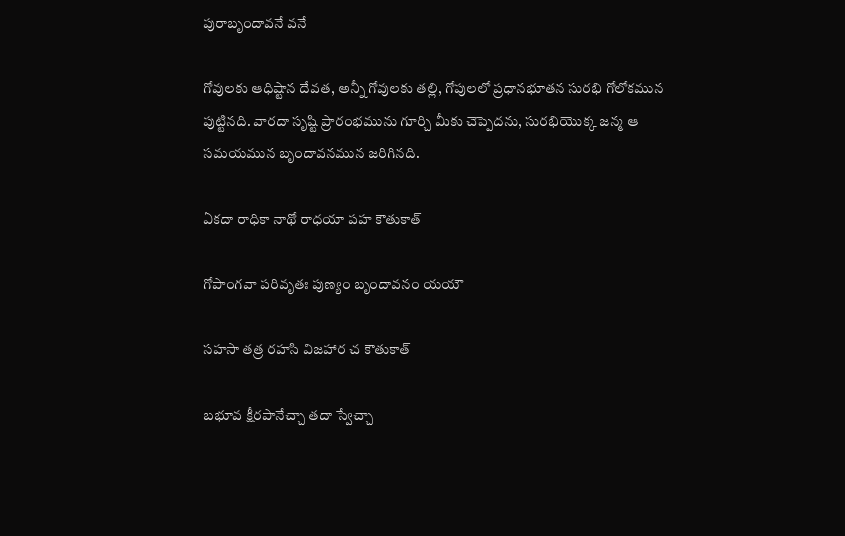పురాబృందావనే వనే

గోవులకు ఆధిష్టాన దేవత, అన్నీ గోవులకు తల్లి, గోపులలో ప్రధానభూతన సురభి గోలోకమున పుట్టినది. వారదా సృష్టి ప్రారంభమును గూర్చి మీకు చెప్పెదను, సురభియొక్క జన్మ ఆ సమయమున బృందావనమున జరిగినది.

ఏకదా రాధికా నాథో రాధయా పహ కౌతుకాత్

గోపాంగవా పరివృతః పుణ్యం బృందావనం యయౌ

సహసా తత్ర రహసి విజహార చ కౌతుకాత్

బభూవ క్షీరపానేచ్చా తదా స్వేచ్చా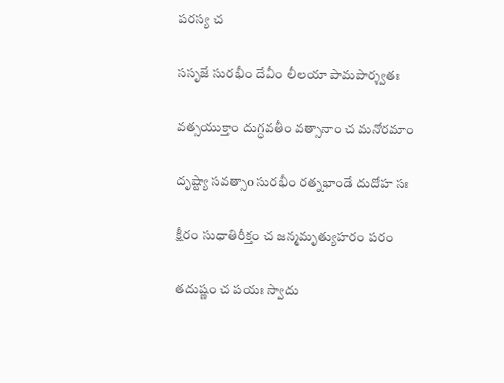పరస్య చ

ససృజే సురభీం దేవీం లీలయా పామపార్శ్వతః

వత్సయుక్తాం దుగ్ధవతీం వత్సానాం చ మనోరమాం

దృష్ట్యా సవత్సాo సురభీం రత్నభాండే దుదోహ సః

క్షీరం సుధాతిరీక్తం చ జన్మమృత్యుహరం పరం

తదుష్ణం చ పయః స్వాదు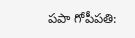పపా గోపీపతి: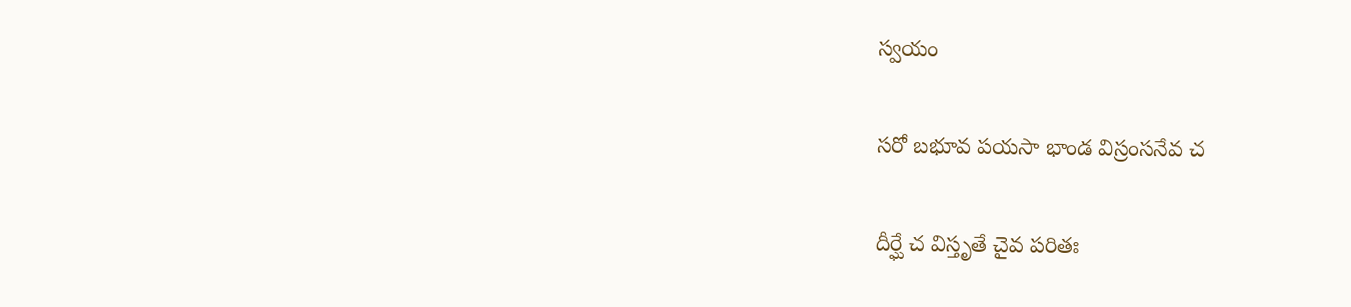స్వయం

సరో బభూవ పయసా భాండ విస్రంసనేవ చ

దీర్ఘే చ విస్తృతే చైవ పరితః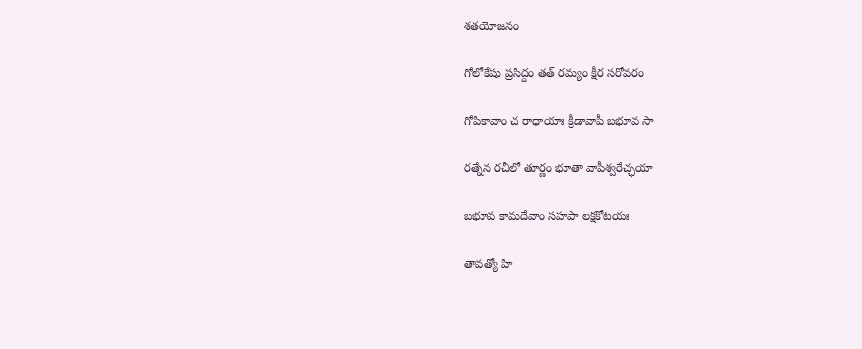శతయోజనం

గోలోకేషు ప్రసిద్దం తత్ రమ్యం క్షీర సరోవరం

గోపికావాం చ రాధాయాః క్రీడావాపీ బభూవ సా

రత్నేన రచీలో తూర్ణం భూతా వాపీశ్వరేచ్ఛయా

బభూవ కామదేవాం సహపా లక్షకోటయః

తావత్యో హి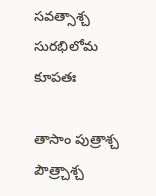సవత్సాశ్చ సురభిలోమ కూపతః

తాసాం పుత్రాశ్చ పౌత్ర్చాశ్చ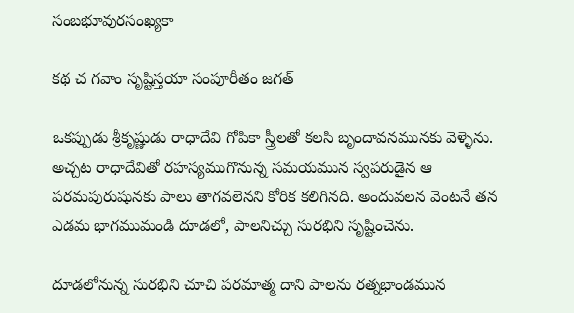సంబభూవురసంఖ్యకా

కథ చ గవాం సృష్టిస్తయా సంపూరీతం జగత్

ఒకప్పుడు శ్రీకృష్ణుడు రాధాదేవి గోపికా స్త్రీలతో కలసి బృందావనమునకు వెళ్ళెను. అచ్చట రాధాదేవితో రహస్యముగొనున్న సమయమున స్వపరుడైన ఆ పరమపురుషునకు పాలు తాగవలెనని కోరిక కలిగినది. అందువలన వెంటనే తన ఎడమ భాగముమండి దూడలో, పాలనిచ్చు సురభిని సృష్టించెను.

దూడలోనున్న సురభిని చూచి పరమాత్మ దాని పాలను రత్నభాండమున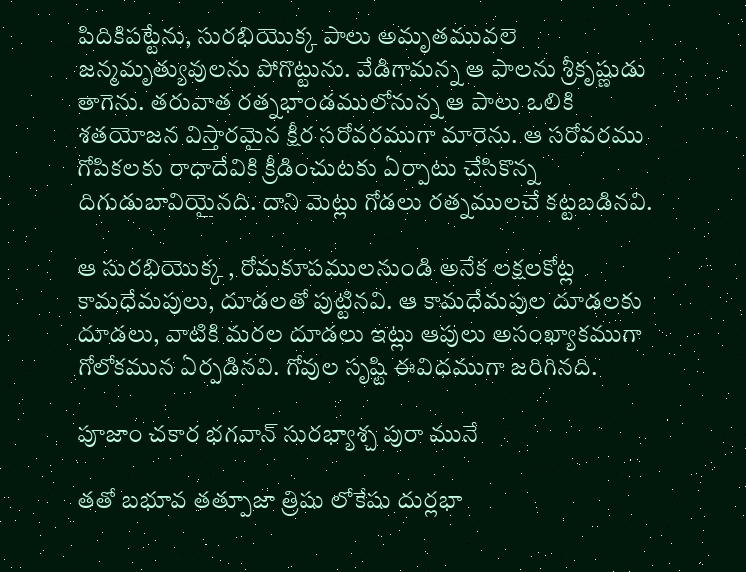పిదికిపట్టేను, సురభియొక్క పాలు అమృతమువలె జన్మమృత్యువులను పోగొట్టును. వేడిగామన్న ఆ పాలను శ్రీకృష్ణుడు తాగెను. తరువాత రత్నభాండములోనున్న ఆ పాలు ఒలికి శతయోజన విస్తారమైన క్షీర సరోవరముగా మారెను. ఆ సరోవరము గోపికలకు రాధాదేవికి క్రీడించుటకు ఏర్పాటు చేసికొన్న దిగుడుబావియైనది. దాని మెట్లు గోడలు రత్నములచే కట్టబడినవి.

ఆ సురభియొక్క , రోమకూపములనుండి అనేక లక్షలకోట్ల కామధేమపులు, దూడలతో పుట్టినవి. ఆ కామధేమపుల దూడలకు దూడలు, వాటికి మరల దూడలు ఇట్లు ఆపులు అసంఖ్యాకముగా గోలోకమున ఏర్పడినవి. గోవుల సృష్టి ఈవిధముగా జరిగినది.

పూజాం చకార భగవాన్ సురభ్యాశ్చ పురా మునే

తతో బభూవ తత్పూజా త్రిషు లోకేషు దుర్లభా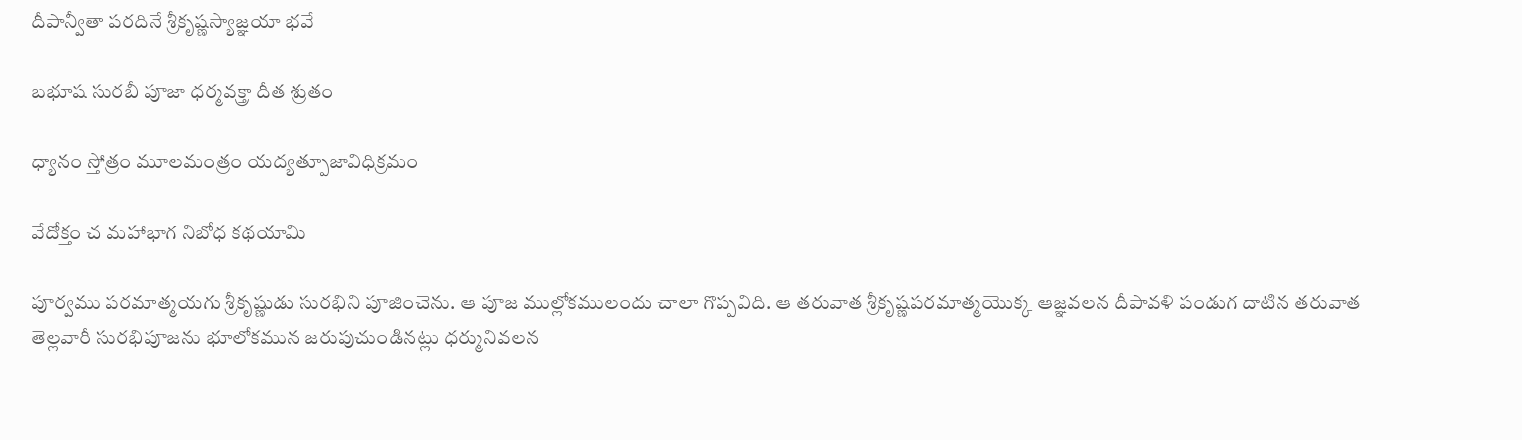దీపాన్వీతా పరదినే శ్రీకృష్ణస్యాజ్ఞయా భవే

బభూష సురబీ పూజా ధర్మవక్త్రా దీత శ్రుతం

ధ్యానం స్తోత్రం మూలమంత్రం యద్యత్పూజావిధిక్రమం

వేదోక్తం చ మహాభాగ నిబోధ కథయామి

పూర్వము పరమాత్మయగు శ్రీకృష్ణుడు సురభిని పూజించెను. ఆ పూజ ముల్లోకములందు చాలా గొప్పవిది. ఆ తరువాత శ్రీకృష్ణపరమాత్మయొక్క ఆజ్ఞవలన దీపావళి పండుగ దాటిన తరువాత తెల్లవారీ సురభిపూజను భూలోకమున జరుపుచుండినట్లు ధర్మునివలన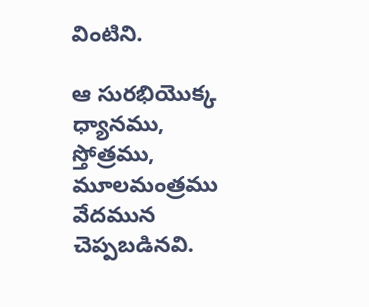వింటిని.

ఆ సురభియొక్క ధ్యానము, స్తోత్రము, మూలమంత్రము వేదమున చెప్పబడినవి.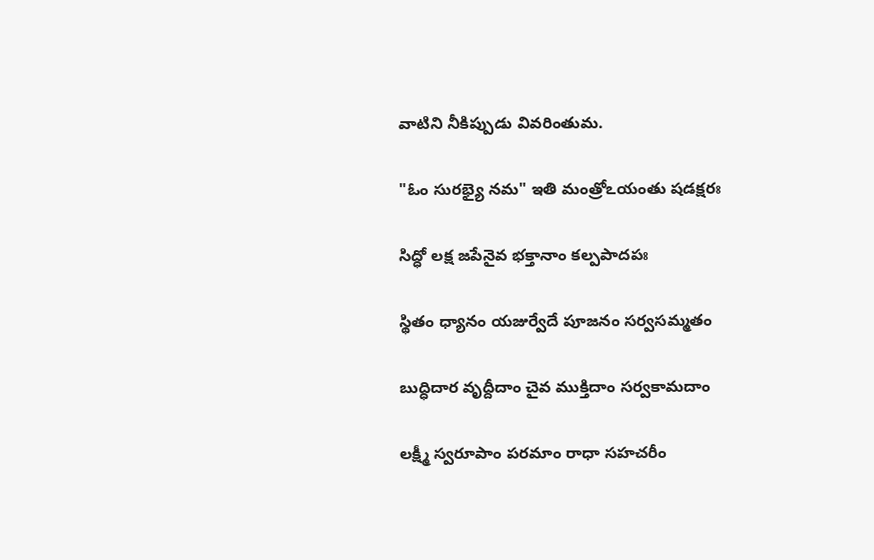వాటిని నీకిప్పుడు వివరింతుమ.

"ఓం సురభ్యై నమ" ఇతి మంత్రోఽయంతు షడక్షరః

సిద్ధో లక్ష జపేనైవ భక్తానాం కల్పపాదపః

స్థితం ధ్యానం యజుర్వేదే పూజనం సర్వసమ్మతం

బుద్ధిదార వృద్దీదాం చైవ ముక్తిదాం సర్వకామదాం

లక్ష్మీ స్వరూపాం పరమాం రాధా సహచరీం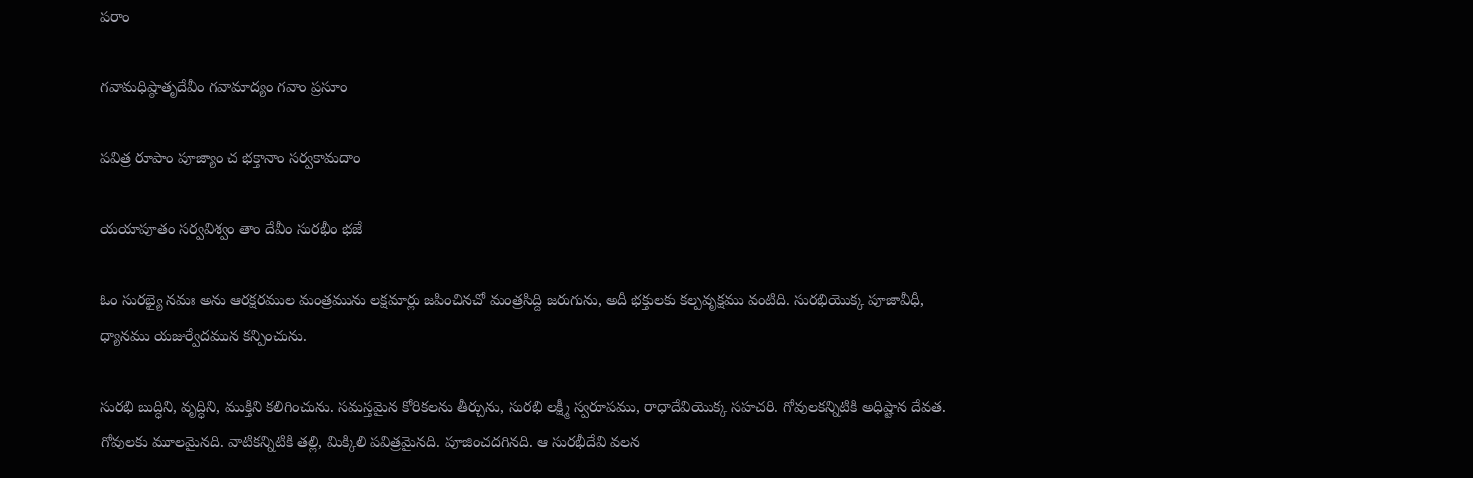పరాం

గవామధిష్ఠాతృదేవీం గవామాద్యం గవాం ప్రసూం

పవిత్ర రూపాం పూజ్యాం చ భక్తానాం సర్వకామదాం

యయాపూతం సర్వవిశ్వం తాం దేవీం సురభీం భజే

ఓం సురభ్యై నమః అను ఆరక్షరముల మంత్రమును లక్షమార్లు జపించినచో మంత్రసిద్ది జరుగును, అదీ భక్తులకు కల్పవృక్షము వంటిది. సురభియొక్క పూజావీధీ, ధ్యానము యజుర్వేదమున కన్పించును.

సురభి బుద్ధిని, వృద్ధిని, ముక్తిని కలిగించును. సమస్తమైన కోరికలను తీర్చును, సురభి లక్ష్మీ స్వరూపము, రాధాదేవియొక్క సహచరి. గోవులకన్నిటికి అధిష్టాన దేవత. గోవులకు మూలమైనది. వాటికన్నిటికి తల్లి, మిక్కిలి పవిత్రమైనది. పూజించదగినది. ఆ సురభీదేవి వలన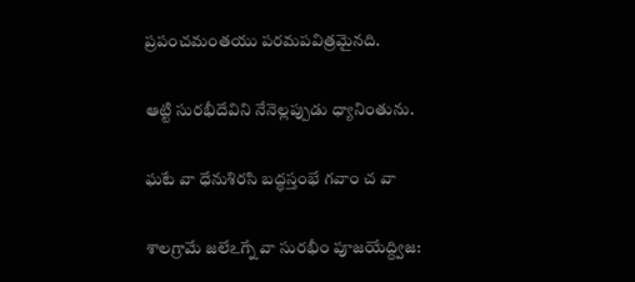ప్రపంచమంతయు పరమపవిత్రమైనది.

ఆట్టి సురభీదేవిని నేనెల్లప్పుడు ధ్యానింతును.

ఘటే వా ధేనుశిరసి బద్ధస్తంభే గవాం చ వా

శాలగ్రామే జలేఽగ్నే వా సురభీం పూజయేద్ద్విజ: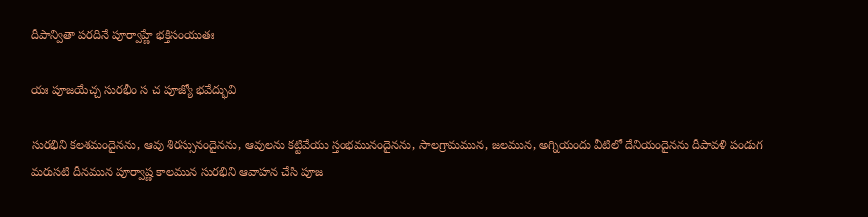దీపాన్వితా పరదినే పూర్వాహ్ణే భక్తిసంయుతః

యః పూజయేచ్చ సురభీం స చ పూజ్యో భవేద్భువి

సురభిని కలశమందైనను, ఆవు శిరస్సునందైనను, ఆవులను కట్టివేయు స్తంభమునందైనను, సాలగ్రామమున, జలమున, అగ్నియందు వీటిలో దేనియందైనను దీపావళి పండుగ మరుసటి దీనమున పూర్వాష్ణ కాలమున సురభిని ఆవాహన చేసి పూజ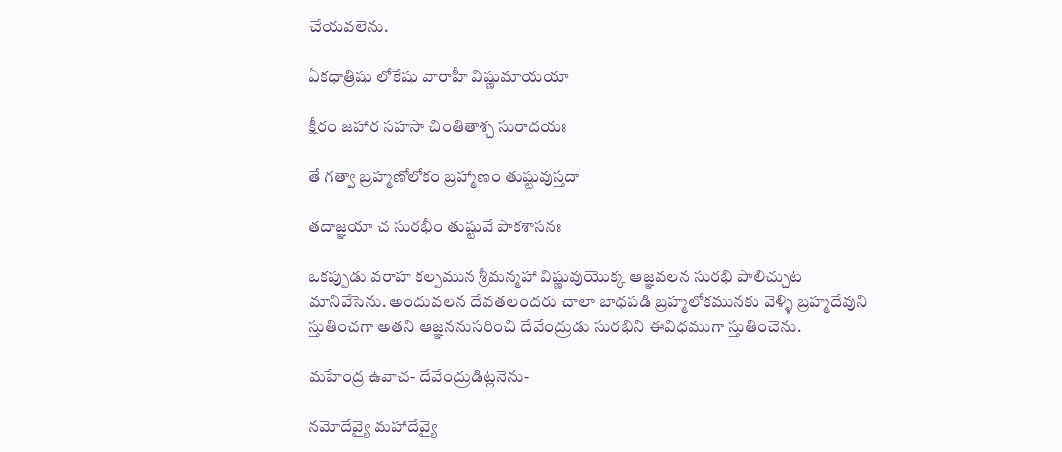చేయవలెను.

ఏకధాత్రిషు లోకేషు వారాహీ విష్ణుమాయయా

క్షీరం జహార సహసా చింతితాశ్చ సురాదయః

తే గత్వా బ్రహ్మణోలోకం బ్రహ్మాణం తుష్టువుస్తదా

తదాజ్ఞయా చ సురభీం తుష్టువే పాకశాసనః

ఒకప్పుడు వరాహ కల్పమున శ్రీమన్మహా విష్ణువుయొక్క ఆజ్ఞవలన సురభి పాలిచ్చుట మానివేసెను. అందువలన దేవతలందరు చాలా బాధపడి బ్రహ్మలోకమునకు వెళ్ళి బ్రహ్మదేవుని స్తుతించగా అతని ఆజ్ఞననుసరించి దేవేంద్రుడు సురభిని ఈవిధముగా స్తుతించెను.

మహేంద్ర ఉవాచ- దేవేంద్రుడిట్లనెను-

నమోదేవ్యై మహాదేవ్యై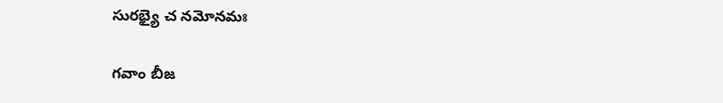సురభ్యై చ నమోనమః

గవాం బీజ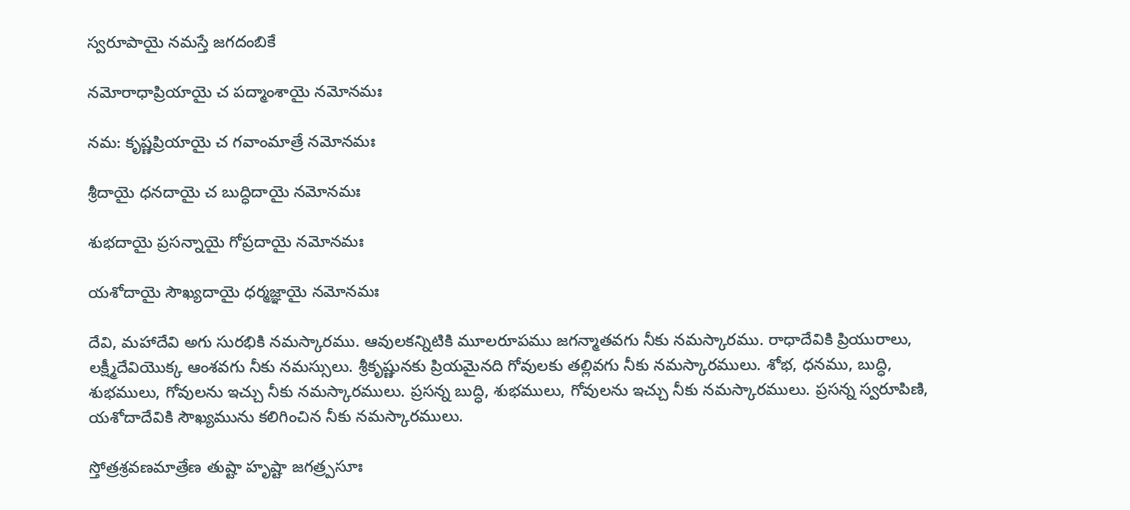స్వరూపాయై నమస్తే జగదంబికే

నమోరాధాప్రియాయై చ పద్మాంశాయై నమోనమః

నమ: కృష్ణప్రియాయై చ గవాంమాత్రే నమోనమః

శ్రీదాయై ధనదాయై చ బుద్ధిదాయై నమోనమః

శుభదాయై ప్రసన్నాయై గోప్రదాయై నమోనమః

యశోదాయై సౌఖ్యదాయై ధర్మజ్ఞాయై నమోనమః

దేవి, మహాదేవి అగు సురభికి నమస్కారము. ఆవులకన్నిటికి మూలరూపము జగన్మాతవగు నీకు నమస్కారము. రాధాదేవికి ప్రియురాలు, లక్ష్మీదేవియొక్క ఆంశవగు నీకు నమస్సులు. శ్రీకృష్ణునకు ప్రియమైనది గోవులకు తల్లివగు నీకు నమస్కారములు. శోభ, ధనము, బుద్ధి, శుభములు, గోవులను ఇచ్చు నీకు నమస్కారములు. ప్రసన్న బుద్ధి, శుభములు, గోవులను ఇచ్చు నీకు నమస్కారములు. ప్రసన్న స్వరూపిణి, యశోదాదేవికి సౌఖ్యమును కలిగించిన నీకు నమస్కారములు.

స్తోత్రశ్రవణమాత్రేణ తుష్టా హృష్టా జగత్ర్పసూః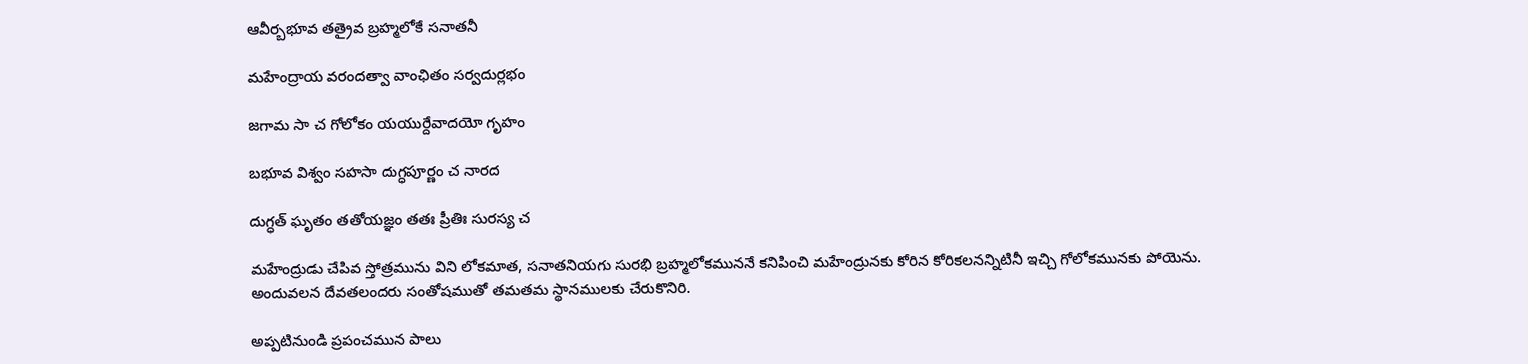ఆవీర్బభూవ తత్రైవ బ్రహ్మలోకే సనాతనీ

మహేంద్రాయ వరందత్వా వాంఛితం సర్వదుర్లభం

జగామ సా చ గోలోకం యయుర్దేవాదయో గృహం

బభూవ విశ్వం సహసా దుగ్ధపూర్ణం చ నారద

దుగ్ధత్ ఘృతం తతోయజ్ఞం తతః ప్రీతిః సురస్య చ

మహేంద్రుడు చేపివ స్తోత్రమును విని లోకమాత, సనాతనియగు సురభి బ్రహ్మలోకముననే కనిపించి మహేంద్రునకు కోరిన కోరికలనన్నిటినీ ఇచ్చి గోలోకమునకు పోయెను. అందువలన దేవతలందరు సంతోషముతో తమతమ స్థానములకు చేరుకొనిరి.

అప్పటినుండి ప్రపంచమున పాలు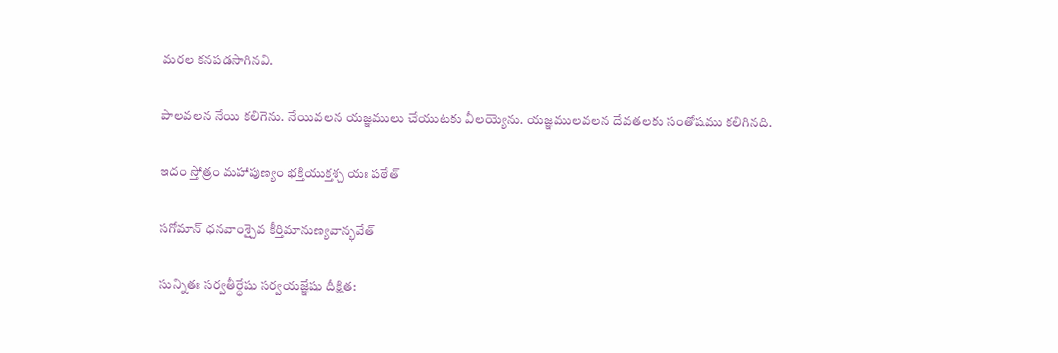మరల కనపడసాగినవి.

పాలవలన నేయి కలిగెను. నేయివలన యజ్ఞములు చేయుటకు వీలయ్యెను. యజ్ఞములవలన దేవతలకు సంతోషము కలిగినది.

ఇదం స్తోత్రం మహాపుణ్యం భక్తియుక్తశ్చ యః పఠేత్

సగోమాన్ ధనవాంశ్చైవ కీర్తిమానుణ్యవాన్భవేత్

సున్నితః సర్వతీర్ధేషు సర్వయజ్ఞేషు దీక్షిత: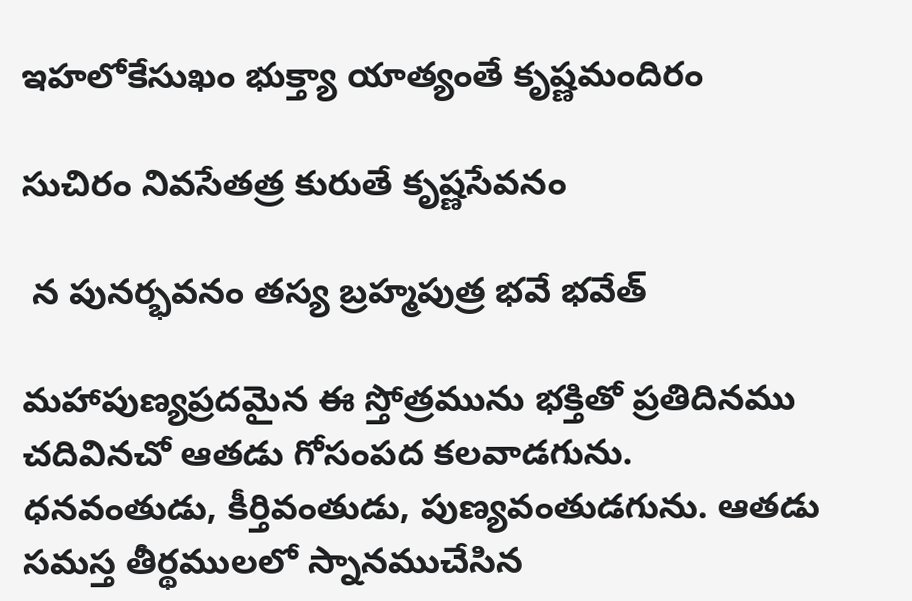ఇహలోకేసుఖం భుక్త్యా యాత్యంతే కృష్ణమందిరం

సుచిరం నివసేతత్ర కురుతే కృష్ణసేవనం

 న పునర్భవనం తస్య బ్రహ్మపుత్ర భవే భవేత్

మహాపుణ్యప్రదమైన ఈ స్తోత్రమును భక్తితో ప్రతిదినము చదివినచో ఆతడు గోసంపద కలవాడగును. ధనవంతుడు, కీర్తివంతుడు, పుణ్యవంతుడగును. ఆతడు సమస్త తీర్థములలో స్నానముచేసిన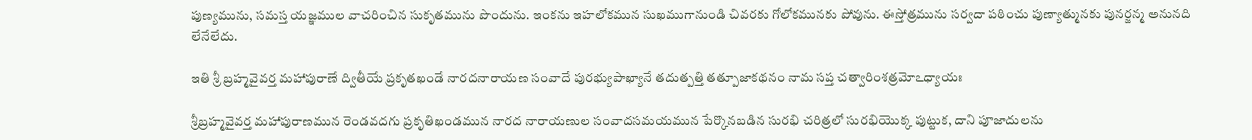పుణ్యమును, సమస్త యజ్ఞముల వాచరించిన సుకృతమును పొందును. ఇంకను ఇహలోకమున సుఖముగానుండి చివరకు గోలోకమునకు పోవును. ఈస్తోత్రమును సర్వదా పఠించు పుణ్యాత్మునకు పునర్జన్మ అనునది లేనేలేదు.

ఇతి శ్రీ బ్రహ్మవైవర్త మహాపురాణే ద్వితీయే ప్రకృతఖండే నారదనారాయణ సంవాదే పురభ్యుపాఖ్యానే తదుత్పత్తి తత్పూజాకథనం నామ సప్త చత్వారింశత్రమోఽధ్యాయః

శ్రీబ్రహ్మవైవర్త మహాపురాణమున రెండవదగు ప్రకృతిఖండమున నారద నారాయణుల సంవాదసమయమున పేర్కొనబడిన సురభి చరిత్రలో సురభియొక్క పుట్టుక, దాని పూజాదులను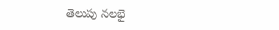తెలుపు నలభై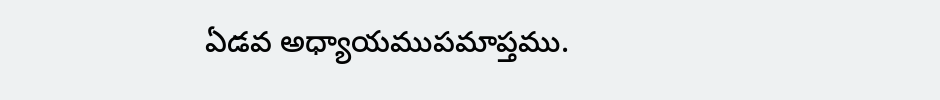ఏడవ అధ్యాయముపమాప్తము.